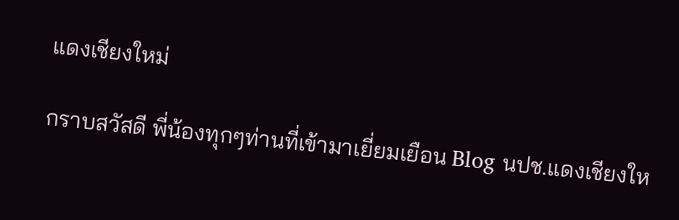แดงเชียงใหม่

กราบสวัสดี พี่น้องทุกๆท่านที่เข้ามาเยี่ยมเยือน Blog นปช.แดงเชียงให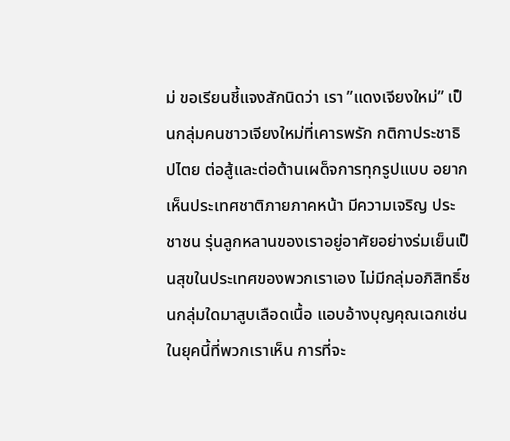ม่ ขอเรียนชี้แจงสักนิดว่า เรา ”แดงเจียงใหม่” เป็นกลุ่มคนชาวเจียงใหม่ที่เคารพรัก กติกาประชาธิปไตย ต่อสู้และต่อต้านเผด็จการทุกรูปแบบ อยากเห็นประเทศชาติภายภาคหน้า มีความเจริญ ประชาชน รุ่นลูกหลานของเราอยู่อาศัยอย่างร่มเย็นเป็นสุขในประเทศของพวกเราเอง ไม่มีกลุ่มอภิสิทธิ์ชนกลุ่มใดมาสูบเลือดเนื้อ แอบอ้างบุญคุณเฉกเช่นในยุคนี้ที่พวกเราเห็น การที่จะ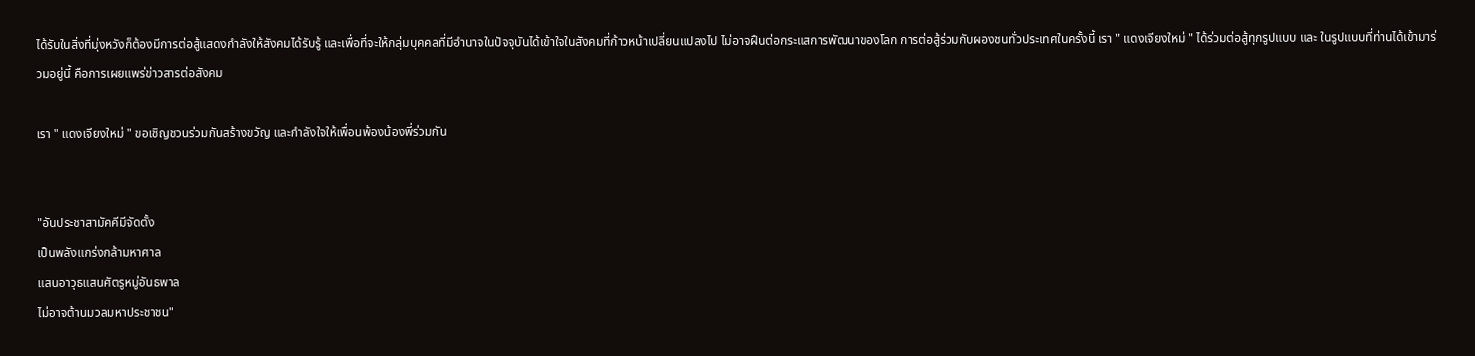ได้รับในสิ่งที่มุ่งหวังก็ต้องมีการต่อสู้แสดงกำลังให้สังคมได้รับรู้ และเพื่อที่จะให้กลุ่มบุคคลที่มีอำนาจในปัจจุบันได้เข้าใจในสังคมที่ก้าวหน้าเปลี่ยนแปลงไป ไม่อาจฝืนต่อกระแสการพัฒนาของโลก การต่อสู้ร่วมกับผองชนทั่วประเทศในครั้งนี้ เรา " แดงเจียงใหม่ " ได้ร่วมต่อสู้ทุกรูปแบบ และ ในรูปแบบที่ท่านได้เข้ามาร่วมอยู่นี้ คือการเผยแพร่ข่าวสารต่อสังคม

เรา " แดงเจียงใหม่ " ขอเชิญชวนร่วมกันสร้างขวัญ และกำลังใจให้เพื่อนพ้องน้องพี่ร่วมกัน


"อันประชาสามัคคีมีจัดตั้ง
เป็นพลังแกร่งกล้ามหาศาล
แสนอาวุธแสนศัตรูหมู่อันธพาล
ไม่อาจต้านมวลมหาประชาชน"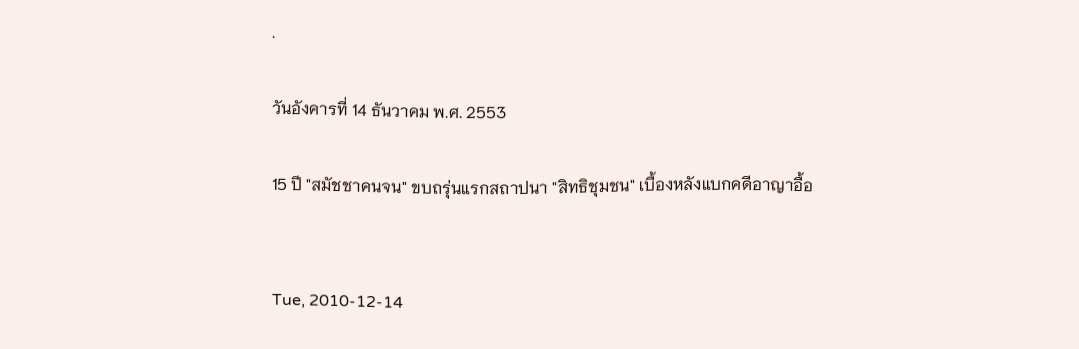.

วันอังคารที่ 14 ธันวาคม พ.ศ. 2553

15 ปี "สมัชชาคนจน" ขบถรุ่นแรกสถาปนา "สิทธิชุมชน" เบื้องหลังแบกคดีอาญาอื้อ


Tue, 2010-12-14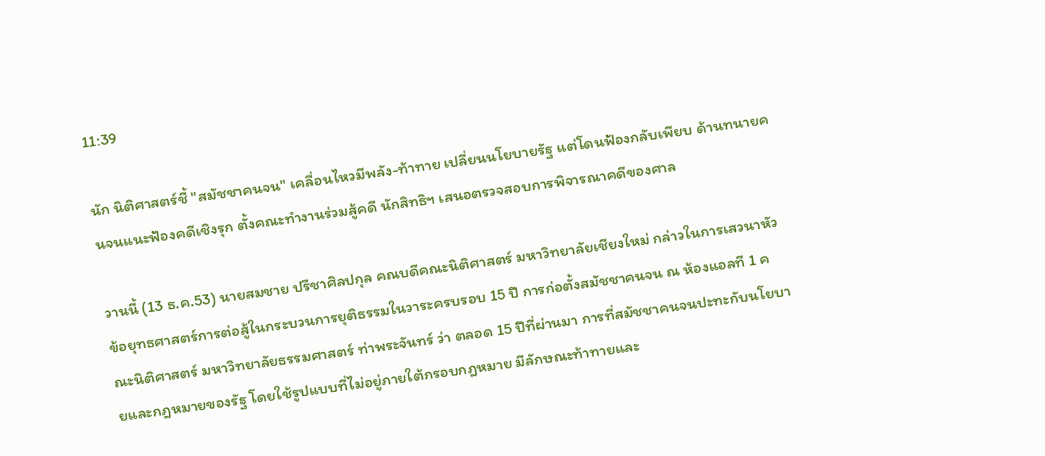11:39

นัก นิติศาสตร์ชี้ "สมัชชาคนจน" เคลื่อนไหวมีพลัง-ท้าทาย เปลี่ยนนโยบายรัฐ แต่โดนฟ้องกลับเพียบ ด้านทนายคนจนแนะฟ้องคดีเชิงรุก ตั้งคณะทำงานร่วมสู้คดี นักสิทธิฯ เสนอตรวจสอบการพิจารณาคดีของศาล

วานนี้ (13 ธ.ค.53) นายสมชาย ปรีชาศิลปกุล คณบดีคณะนิติศาสตร์ มหาวิทยาลัยเชียงใหม่ กล่าวในการเสวนาหัวข้อยุทธศาสตร์การต่อสู้ในกระบวนการยุติธรรมในวาระครบรอบ 15 ปี การก่อตั้งสมัชชาคนจน ณ ห้องแอลที 1 คณะนิติศาสตร์ มหาวิทยาลัยธรรมศาสตร์ ท่าพระจันทร์ ว่า ตลอด 15 ปีที่ผ่านมา การที่สมัชชาคนจนปะทะกับนโยบายและกฎหมายของรัฐ โดยใช้รูปแบบที่ไม่อยู่ภายใต้กรอบกฎหมาย มีลักษณะท้าทายและ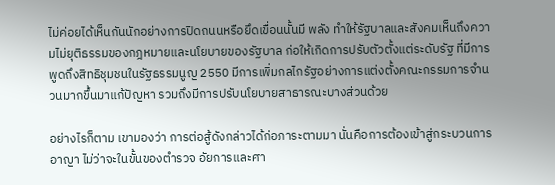ไม่ค่อยได้เห็นกันนักอย่างการปิดถนนหรือยึดเขื่อนนั้นมี พลัง ทำให้รัฐบาลและสังคมเห็นถึงความไม่ยุติธรรมของกฎหมายและนโยบายของรัฐบาล ก่อให้เกิดการปรับตัวตั้งแต่ระดับรัฐ ที่มีการพูดถึงสิทธิชุมชนในรัฐธรรมนูญ 2550 มีการเพิ่มกลไกรัฐอย่างการแต่งตั้งคณะกรรมการจำนวนมากขึ้นมาแก้ปัญหา รวมถึงมีการปรับนโยบายสาธารณะบางส่วนด้วย

อย่างไรก็ตาม เขามองว่า การต่อสู้ดังกล่าวได้ก่อภาระตามมา นั่นคือการต้องเข้าสู่กระบวนการอาญา ไม่ว่าจะในขั้นของตำรวจ อัยการและศา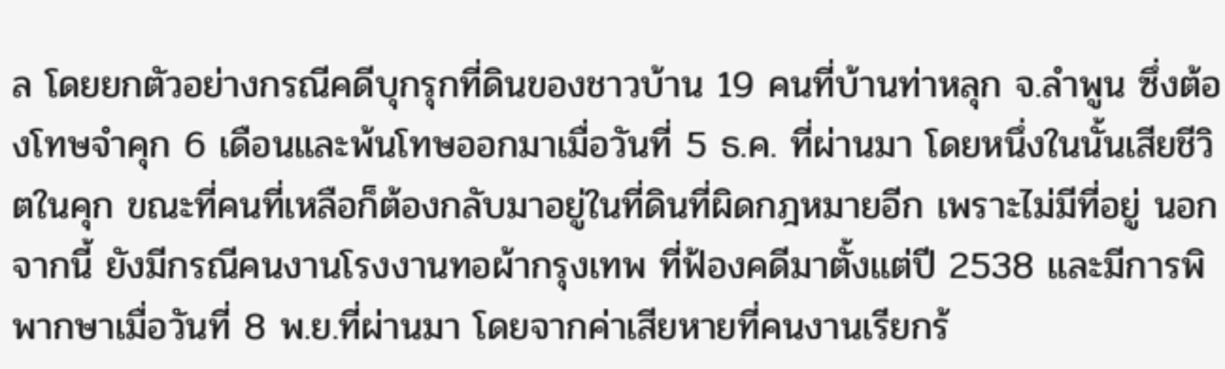ล โดยยกตัวอย่างกรณีคดีบุกรุกที่ดินของชาวบ้าน 19 คนที่บ้านท่าหลุก จ.ลำพูน ซึ่งต้องโทษจำคุก 6 เดือนและพ้นโทษออกมาเมื่อวันที่ 5 ธ.ค. ที่ผ่านมา โดยหนึ่งในนั้นเสียชีวิตในคุก ขณะที่คนที่เหลือก็ต้องกลับมาอยู่ในที่ดินที่ผิดกฎหมายอีก เพราะไม่มีที่อยู่ นอกจากนี้ ยังมีกรณีคนงานโรงงานทอผ้ากรุงเทพ ที่ฟ้องคดีมาตั้งแต่ปี 2538 และมีการพิพากษาเมื่อวันที่ 8 พ.ย.ที่ผ่านมา โดยจากค่าเสียหายที่คนงานเรียกร้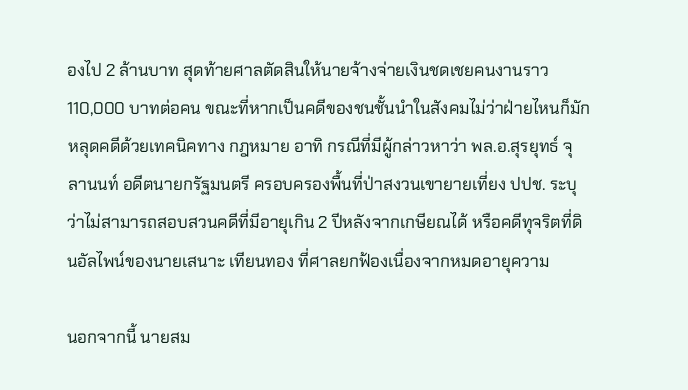องไป 2 ล้านบาท สุดท้ายศาลตัดสินให้นายจ้างจ่ายเงินชดเชยคนงานราว 110,000 บาทต่อคน ขณะที่หากเป็นคดีของชนชั้นนำในสังคมไม่ว่าฝ่ายไหนก็มักหลุดคดีด้วยเทคนิคทาง กฎหมาย อาทิ กรณีที่มีผู้กล่าวหาว่า พล.อ.สุรยุทธ์ จุลานนท์ อดีตนายกรัฐมนตรี ครอบครองพื้นที่ป่าสงวนเขายายเที่ยง ปปช. ระบุว่าไม่สามารถสอบสวนคดีที่มีอายุเกิน 2 ปีหลังจากเกษียณได้ หรือคดีทุจริตที่ดินอัลไพน์ของนายเสนาะ เทียนทอง ที่ศาลยกฟ้องเนื่องจากหมดอายุความ

นอกจากนี้ นายสม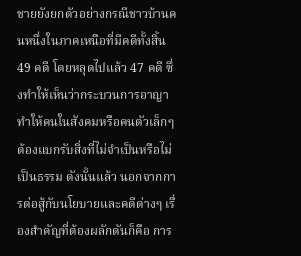ชายยังยกตัวอย่างกรณีชาวบ้านคนหนึ่งในภาคเหนือที่มีคดีทั้งสิ้น 49 คดี โดยหลุดไปแล้ว 47 คดี ซึ่งทำให้เห็นว่ากระบวนการอาญาทำให้คนในสังคมหรือคนตัวเล็กๆ ต้องแบกรับสิ่งที่ไม่จำเป็นหรือไม่เป็นธรรม ดังนั้นแล้ว นอกจากการต่อสู้กับนโยบายและคดีต่างๆ เรื่องสำคัญที่ต้องผลักดันก็คือ การ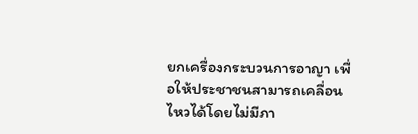ยกเครื่องกระบวนการอาญา เพื่อให้ประชาชนสามารถเคลื่อนไหวได้โดยไม่มีภา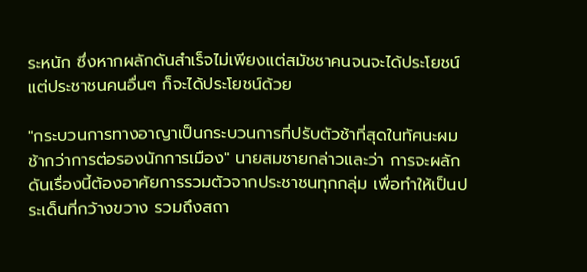ระหนัก ซึ่งหากผลักดันสำเร็จไม่เพียงแต่สมัชชาคนจนจะได้ประโยชน์ แต่ประชาชนคนอื่นๆ ก็จะได้ประโยชน์ด้วย

"กระบวนการทางอาญาเป็นกระบวนการที่ปรับตัวช้าที่สุดในทัศนะผม ช้ากว่าการต่อรองนักการเมือง" นายสมชายกล่าวและว่า การจะผลักดันเรื่องนี้ต้องอาศัยการรวมตัวจากประชาชนทุกกลุ่ม เพื่อทำให้เป็นประเด็นที่กว้างขวาง รวมถึงสถา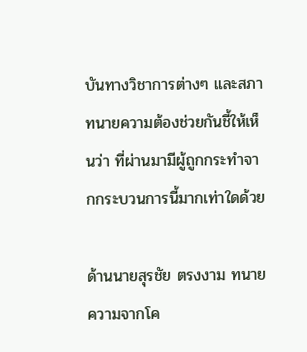บันทางวิชาการต่างๆ และสภาทนายความต้องช่วยกันชี้ให้เห็นว่า ที่ผ่านมามีผู้ถูกกระทำจากกระบวนการนี้มากเท่าใดด้วย

ด้านนายสุรชัย ตรงงาม ทนายความจากโค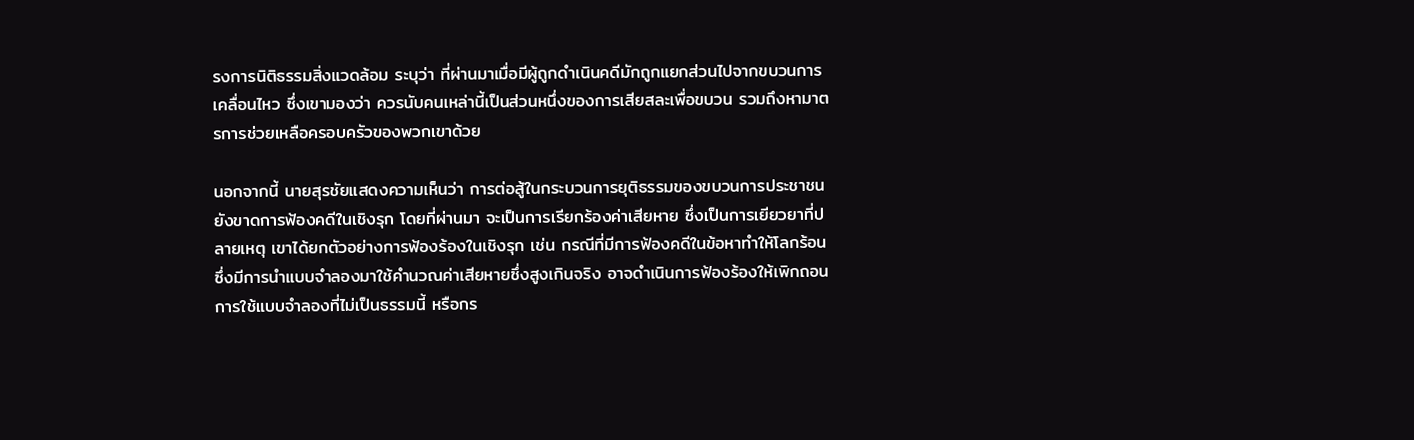รงการนิติธรรมสิ่งแวดล้อม ระบุว่า ที่ผ่านมาเมื่อมีผู้ถูกดำเนินคดีมักถูกแยกส่วนไปจากขบวนการเคลื่อนไหว ซึ่งเขามองว่า ควรนับคนเหล่านี้เป็นส่วนหนึ่งของการเสียสละเพื่อขบวน รวมถึงหามาตรการช่วยเหลือครอบครัวของพวกเขาด้วย

นอกจากนี้ นายสุรชัยแสดงความเห็นว่า การต่อสู้ในกระบวนการยุติธรรมของขบวนการประชาชนยังขาดการฟ้องคดีในเชิงรุก โดยที่ผ่านมา จะเป็นการเรียกร้องค่าเสียหาย ซึ่งเป็นการเยียวยาที่ปลายเหตุ เขาได้ยกตัวอย่างการฟ้องร้องในเชิงรุก เช่น กรณีที่มีการฟ้องคดีในข้อหาทำให้โลกร้อน ซึ่งมีการนำแบบจำลองมาใช้คำนวณค่าเสียหายซึ่งสูงเกินจริง อาจดำเนินการฟ้องร้องให้เพิกถอนการใช้แบบจำลองที่ไม่เป็นธรรมนี้ หรือกร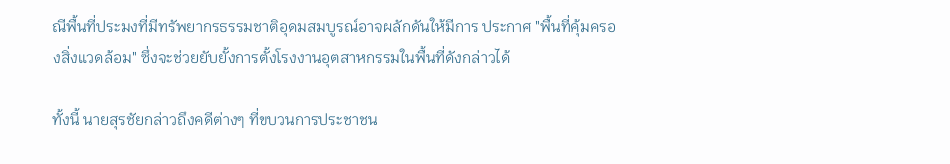ณีพื้นที่ประมงที่มีทรัพยากรธรรมชาติอุดมสมบูรณ์อาจผลักดันให้มีการ ประกาศ "พื้นที่คุ้มครองสิ่งแวดล้อม" ซึ่งจะช่วยยับยั้งการตั้งโรงงานอุตสาหกรรมในพื้นที่ดังกล่าวได้

ทั้งนี้ นายสุรชัยกล่าวถึงคดีต่างๆ ที่ขบวนการประชาชน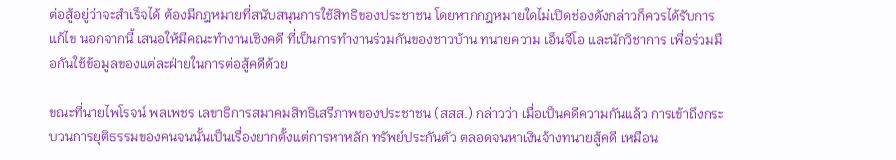ต่อสู้อยู่ว่าจะสำเร็จได้ ต้องมีกฎหมายที่สนับสนุนการใช้สิทธิของประชาชน โดยหากกฎหมายใดไม่เปิดช่องดังกล่าวก็ควรได้รับการแก้ไข นอกจากนี้ เสนอให้มีคณะทำงานเชิงคดี ที่เป็นการทำงานร่วมกันของชาวบ้าน ทนายความ เอ็นจีโอ และนักวิชาการ เพื่อร่วมมือกันใช้ข้อมูลของแต่ละฝ่ายในการต่อสู้คดีด้วย

ขณะที่นายไพโรจน์ พลเพชร เลขาธิการสมาคมสิทธิเสรีภาพของประชาชน (สสส.) กล่าวว่า เมื่อเป็นคดีความกันแล้ว การเข้าถึงกระบวนการยุติธรรมของคนจนนั้นเป็นเรื่องยากตั้งแต่การหาหลัก ทรัพย์ประกันตัว ตลอดจนหาเงินจ้างทนายสู้คดี เหมือน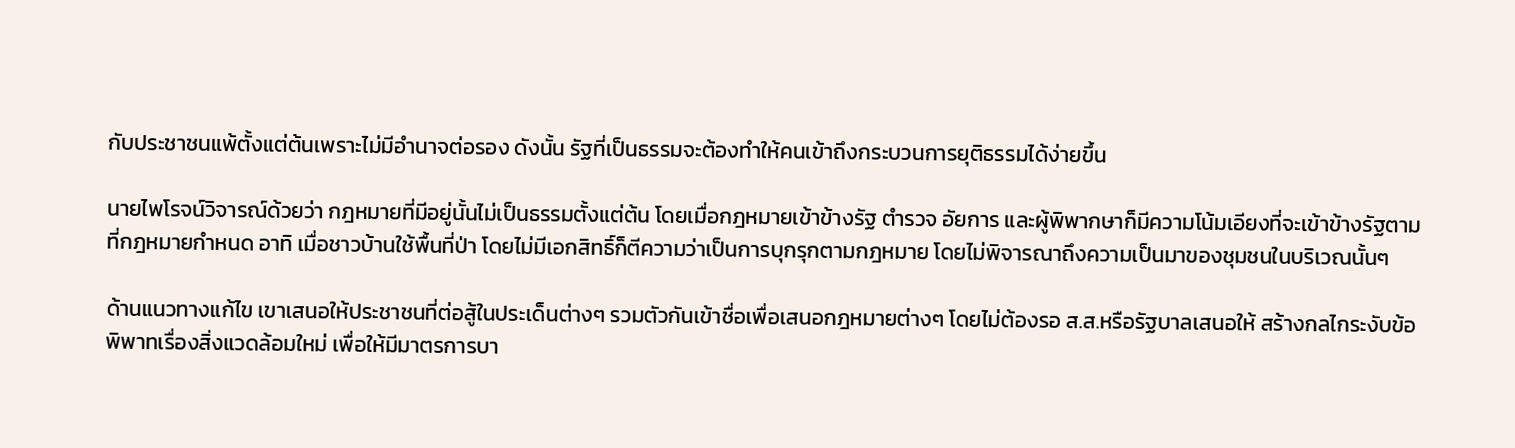กับประชาชนแพ้ตั้งแต่ต้นเพราะไม่มีอำนาจต่อรอง ดังนั้น รัฐที่เป็นธรรมจะต้องทำให้คนเข้าถึงกระบวนการยุติธรรมได้ง่ายขึ้น

นายไพโรจน์วิจารณ์ด้วยว่า กฎหมายที่มีอยู่นั้นไม่เป็นธรรมตั้งแต่ต้น โดยเมื่อกฎหมายเข้าข้างรัฐ ตำรวจ อัยการ และผู้พิพากษาก็มีความโน้มเอียงที่จะเข้าข้างรัฐตามที่กฎหมายกำหนด อาทิ เมื่อชาวบ้านใช้พื้นที่ป่า โดยไม่มีเอกสิทธิ์ก็ตีความว่าเป็นการบุกรุกตามกฎหมาย โดยไม่พิจารณาถึงความเป็นมาของชุมชนในบริเวณนั้นๆ

ด้านแนวทางแก้ไข เขาเสนอให้ประชาชนที่ต่อสู้ในประเด็นต่างๆ รวมตัวกันเข้าชื่อเพื่อเสนอกฎหมายต่างๆ โดยไม่ต้องรอ ส.ส.หรือรัฐบาลเสนอให้ สร้างกลไกระงับข้อพิพาทเรื่องสิ่งแวดล้อมใหม่ เพื่อให้มีมาตรการบา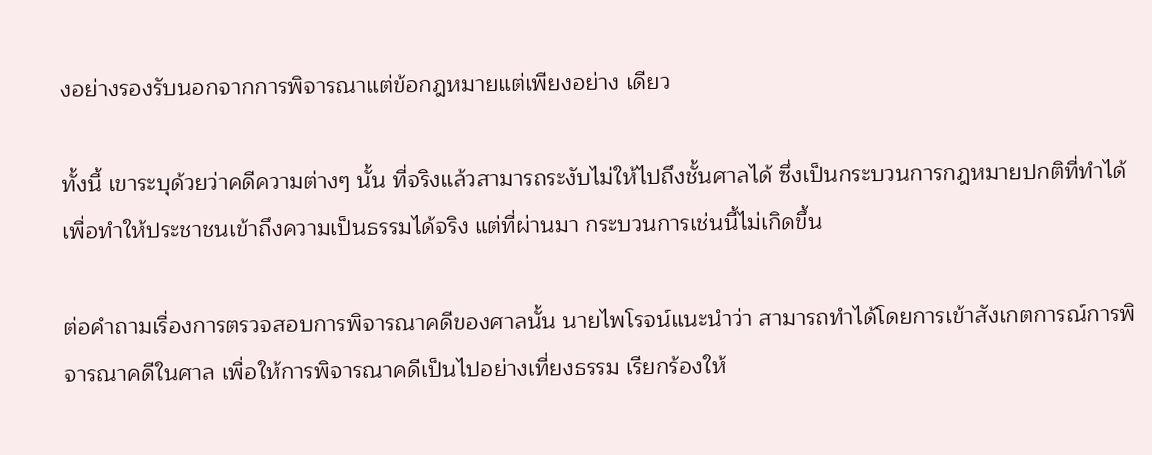งอย่างรองรับนอกจากการพิจารณาแต่ข้อกฎหมายแต่เพียงอย่าง เดียว

ทั้งนี้ เขาระบุด้วยว่าคดีความต่างๆ นั้น ที่จริงแล้วสามารถระงับไม่ให้ไปถึงชั้นศาลได้ ซึ่งเป็นกระบวนการกฎหมายปกติที่ทำได้ เพื่อทำให้ประชาชนเข้าถึงความเป็นธรรมได้จริง แต่ที่ผ่านมา กระบวนการเช่นนี้ไม่เกิดขึ้น

ต่อคำถามเรื่องการตรวจสอบการพิจารณาคดีของศาลนั้น นายไพโรจน์แนะนำว่า สามารถทำได้โดยการเข้าสังเกตการณ์การพิจารณาคดีในศาล เพื่อให้การพิจารณาคดีเป็นไปอย่างเที่ยงธรรม เรียกร้องให้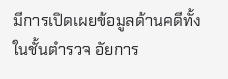มีการเปิดเผยข้อมูลด้านคดีทั้งในชั้นตำรวจ อัยการ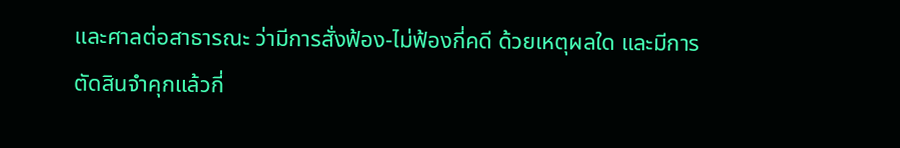และศาลต่อสาธารณะ ว่ามีการสั่งฟ้อง-ไม่ฟ้องกี่คดี ด้วยเหตุผลใด และมีการตัดสินจำคุกแล้วกี่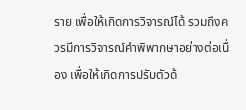ราย เพื่อให้เกิดการวิจารณ์ได้ รวมถึงควรมีการวิจารณ์คำพิพากษาอย่างต่อเนื่อง เพื่อให้เกิดการปรับตัวด้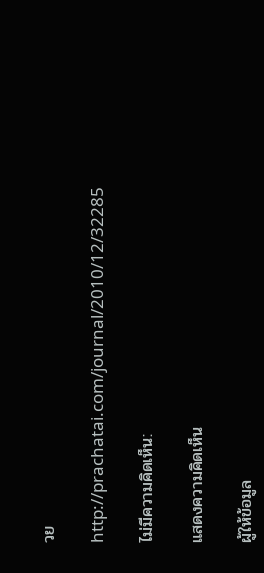วย

http://prachatai.com/journal/2010/12/32285

ไม่มีความคิดเห็น:

แสดงความคิดเห็น

ผู้ให้ข้อมูล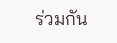ร่วมกัน